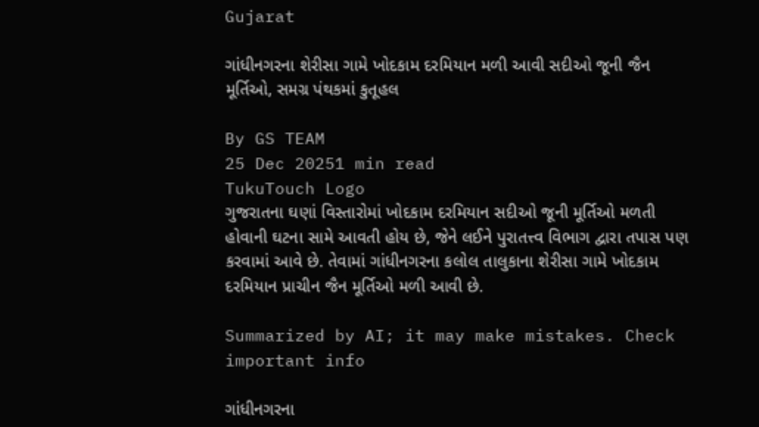Gujarat

ગાંધીનગરના શેરીસા ગામે ખોદકામ દરમિયાન મળી આવી સદીઓ જૂની જૈન મૂર્તિઓ, સમગ્ર પંથકમાં કુતૂહલ

By GS TEAM
25 Dec 20251 min read
TukuTouch Logo
ગુજરાતના ઘણાં વિસ્તારોમાં ખોદકામ દરમિયાન સદીઓ જૂની મૂર્તિઓ મળતી હોવાની ઘટના સામે આવતી હોય છે, જેને લઈને પુરાતત્ત્વ વિભાગ દ્વારા તપાસ પણ કરવામાં આવે છે. તેવામાં ગાંધીનગરના કલોલ તાલુકાના શેરીસા ગામે ખોદકામ દરમિયાન પ્રાચીન જૈન મૂર્તિઓ મળી આવી છે.

Summarized by AI; it may make mistakes. Check important info

ગાંધીનગરના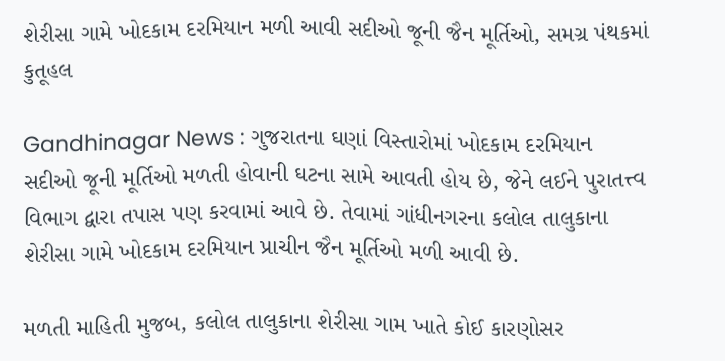શેરીસા ગામે ખોદકામ દરમિયાન મળી આવી સદીઓ જૂની જૈન મૂર્તિઓ, સમગ્ર પંથકમાં કુતૂહલ

Gandhinagar News : ગુજરાતના ઘણાં વિસ્તારોમાં ખોદકામ દરમિયાન સદીઓ જૂની મૂર્તિઓ મળતી હોવાની ઘટના સામે આવતી હોય છે, જેને લઈને પુરાતત્ત્વ વિભાગ દ્વારા તપાસ પણ કરવામાં આવે છે. તેવામાં ગાંધીનગરના કલોલ તાલુકાના શેરીસા ગામે ખોદકામ દરમિયાન પ્રાચીન જૈન મૂર્તિઓ મળી આવી છે.

મળતી માહિતી મુજબ, કલોલ તાલુકાના શેરીસા ગામ ખાતે કોઈ કારણોસર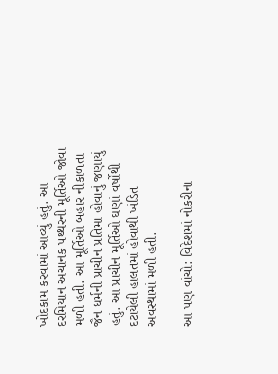ખોદકામ કરવામાં આવ્યું હતું. આ દરમિયાન અચાનક પથ્થરની મૂર્તિઓ જોવા મળી હતી. આ મૂર્તિઓ બહાર નીકાળતા જૈન ધર્મની પ્રાચીન પ્રતિમા હોવાનું જણાયું હતું. આ પ્રાચીન મૂર્તિઓ ઘણાં વર્ષોથી દટાયેલી હાલતમાં હોવાથી ખંડિત અવસ્થામાં મળી હતી.

આ પણ વાંચો: વિદેશમાં નોકરીના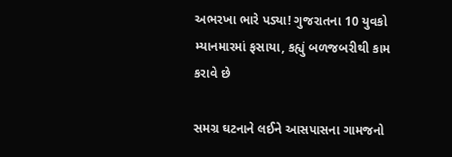અભરખા ભારે પડ્યા! ગુજરાતના 10 યુવકો મ્યાનમારમાં ફસાયા, કહ્યું બળજબરીથી કામ કરાવે છે

સમગ્ર ઘટનાને લઈને આસપાસના ગામજનો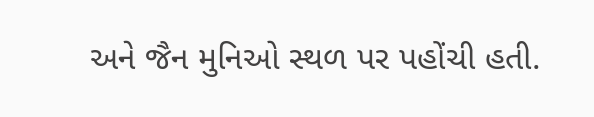અને જૈન મુનિઓ સ્થળ પર પહોંચી હતી.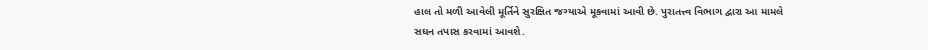હાલ તો મળી આવેલી મૂર્તિને સુરક્ષિત જગ્યાએ મૂકવામાં આવી છે. પુરાતત્ત્વ વિભાગ દ્વારા આ મામલે સઘન તપાસ કરવામાં આવશે.